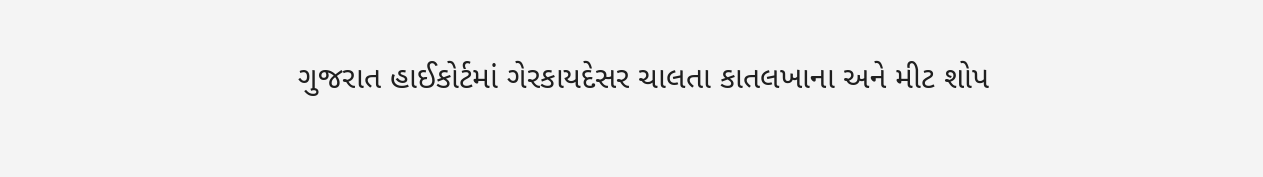ગુજરાત હાઈકોર્ટમાં ગેરકાયદેસર ચાલતા કાતલખાના અને મીટ શોપ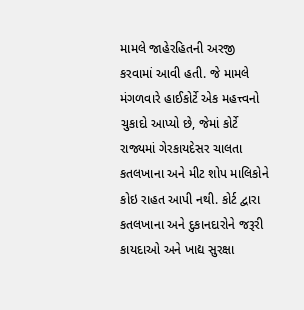મામલે જાહેરહિતની અરજી કરવામાં આવી હતી. જે મામલે મંગળવારે હાઈકોર્ટે એક મહત્ત્વનો ચુકાદો આપ્યો છે, જેમાં કોર્ટે રાજ્યમાં ગેરકાયદેસર ચાલતા કતલખાના અને મીટ શોપ માલિકોને કોઇ રાહત આપી નથી. કોર્ટ દ્વારા કતલખાના અને દુકાનદારોને જરૂરી કાયદાઓ અને ખાદ્ય સુરક્ષા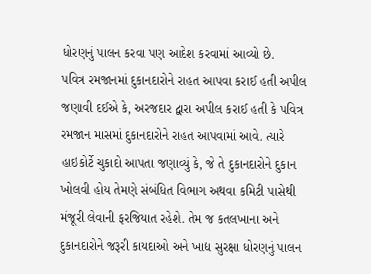ધોરણનું પાલન કરવા પણ આદેશ કરવામાં આવ્યો છે.
પવિત્ર રમજાનમાં દુકાનદારોને રાહત આપવા કરાઈ હતી અપીલ
જણાવી દઈએ કે, અરજદાર દ્વારા અપીલ કરાઈ હતી કે પવિત્ર રમજાન માસમાં દુકાનદારોને રાહત આપવામાં આવે. ત્યારે હાઇકોર્ટે ચુકાદો આપતા જણાવ્યું કે, જે તે દુકાનદારોને દુકાન ખોલવી હોય તેમણે સંબંધિત વિભાગ અથવા કમિટી પાસેથી મંજૂરી લેવાની ફરજિયાત રહેશે. તેમ જ કતલખાના અને દુકાનદારોને જરૂરી કાયદાઓ અને ખાદ્ય સુરક્ષા ધોરણનું પાલન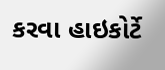કરવા હાઇકોર્ટે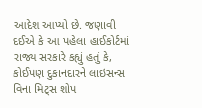આદેશ આપ્યો છે. જણાવી દઈએ કે આ પહેલા હાઈકોર્ટમાં રાજ્ય સરકારે કહ્યું હતું કે, કોઈપણ દુકાનદારને લાઇસન્સ વિના મિટ્સ શોપ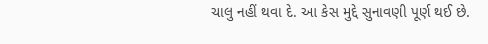ચાલુ નહીં થવા દે. આ કેસ મુદ્દે સુનાવણી પૂર્ણ થઈ છે.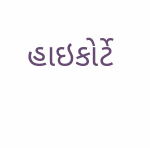હાઇકોર્ટે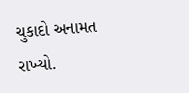ચુકાદો અનામત રાખ્યો.